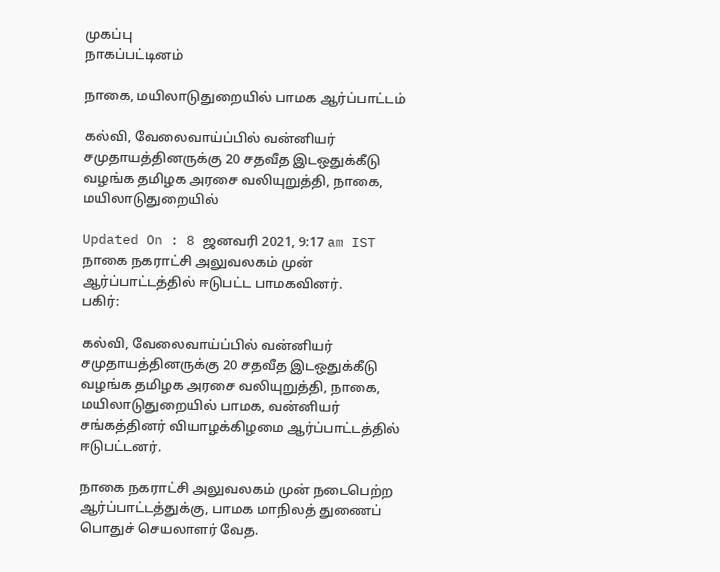முகப்பு
நாகப்பட்டினம்

நாகை, மயிலாடுதுறையில் பாமக ஆர்ப்பாட்டம்

கல்வி, வேலைவாய்ப்பில் வன்னியர் சமுதாயத்தினருக்கு 20 சதவீத இடஒதுக்கீடு வழங்க தமிழக அரசை வலியுறுத்தி, நாகை, மயிலாடுதுறையில்

Updated On : 8 ஜனவரி 2021, 9:17 am IST
நாகை நகராட்சி அலுவலகம் முன் ஆர்ப்பாட்டத்தில் ஈடுபட்ட பாமகவினர்.
பகிர்:

கல்வி, வேலைவாய்ப்பில் வன்னியர் சமுதாயத்தினருக்கு 20 சதவீத இடஒதுக்கீடு வழங்க தமிழக அரசை வலியுறுத்தி, நாகை, மயிலாடுதுறையில் பாமக, வன்னியர் சங்கத்தினர் வியாழக்கிழமை ஆர்ப்பாட்டத்தில் ஈடுபட்டனர்.

நாகை நகராட்சி அலுவலகம் முன் நடைபெற்ற ஆர்ப்பாட்டத்துக்கு, பாமக மாநிலத் துணைப் பொதுச் செயலாளர் வேத.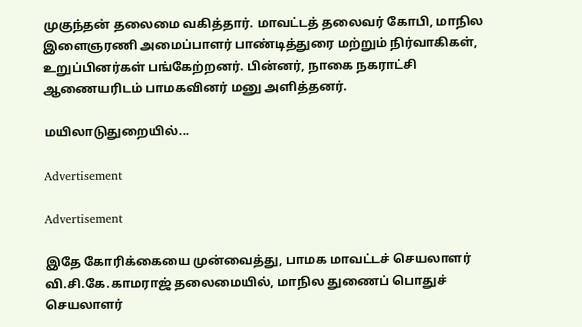முகுந்தன் தலைமை வகித்தார். மாவட்டத் தலைவர் கோபி, மாநில இளைஞரணி அமைப்பாளர் பாண்டித்துரை மற்றும் நிர்வாகிகள், உறுப்பினர்கள் பங்கேற்றனர். பின்னர், நாகை நகராட்சி ஆணையரிடம் பாமகவினர் மனு அளித்தனர்.

மயிலாடுதுறையில்...

Advertisement

Advertisement

இதே கோரிக்கையை முன்வைத்து, பாமக மாவட்டச் செயலாளர் வி.சி.கே.காமராஜ் தலைமையில், மாநில துணைப் பொதுச் செயலாளர்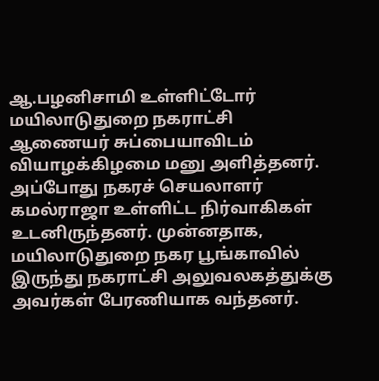ஆ.பழனிசாமி உள்ளிட்டோர் மயிலாடுதுறை நகராட்சி ஆணையர் சுப்பையாவிடம் வியாழக்கிழமை மனு அளித்தனர். அப்போது நகரச் செயலாளர் கமல்ராஜா உள்ளிட்ட நிர்வாகிகள் உடனிருந்தனர். முன்னதாக, மயிலாடுதுறை நகர பூங்காவில் இருந்து நகராட்சி அலுவலகத்துக்கு அவர்கள் பேரணியாக வந்தனர்.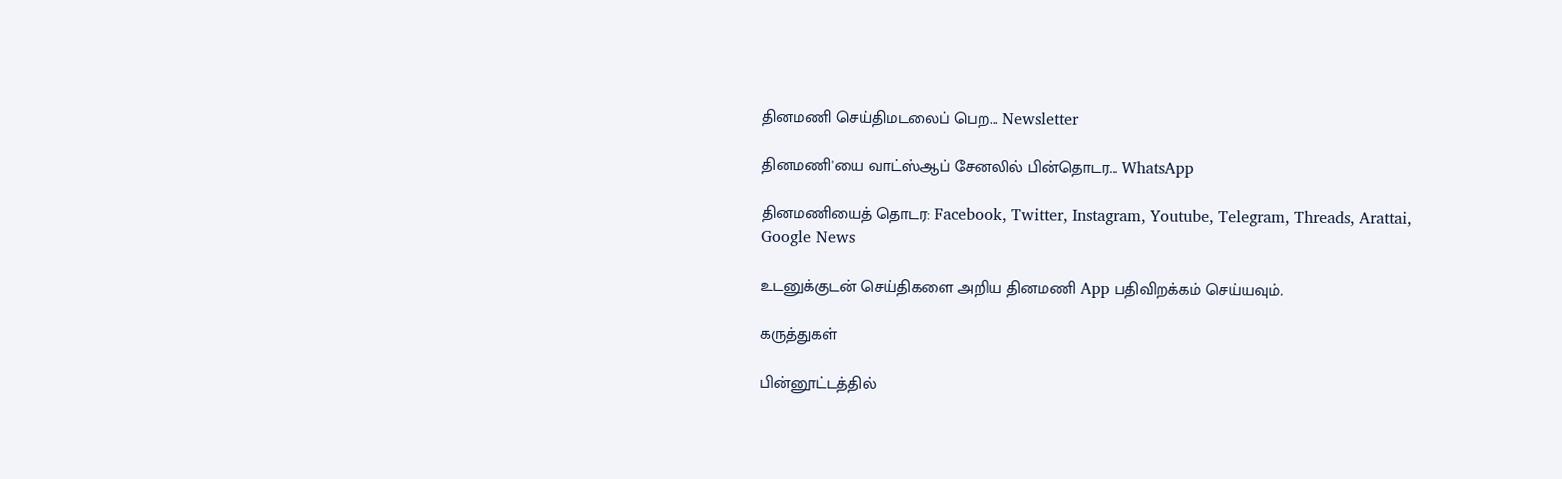தினமணி செய்திமடலைப் பெற... Newsletter

தினமணி'யை வாட்ஸ்ஆப் சேனலில் பின்தொடர... WhatsApp

தினமணியைத் தொடர: Facebook, Twitter, Instagram, Youtube, Telegram, Threads, Arattai, Google News

உடனுக்குடன் செய்திகளை அறிய தினமணி App பதிவிறக்கம் செய்யவும்.

கருத்துகள்

பின்னூட்டத்தில்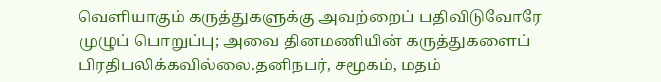வெளியாகும் கருத்துகளுக்கு அவற்றைப் பதிவிடுவோரே முழுப் பொறுப்பு; அவை தினமணியின் கருத்துகளைப் பிரதிபலிக்கவில்லை.தனிநபர், சமூகம், மதம்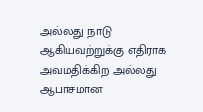அல்லது நாடு ஆகியவற்றுக்கு எதிராக அவமதிக்கிற அல்லது ஆபாசமான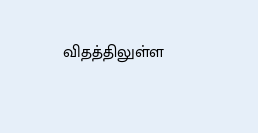விதத்திலுள்ள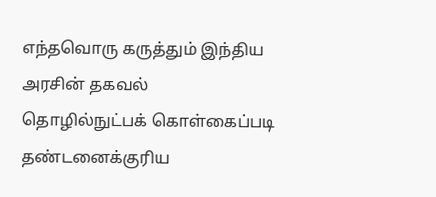எந்தவொரு கருத்தும் இந்திய அரசின் தகவல் தொழில்நுட்பக் கொள்கைப்படி தண்டனைக்குரிய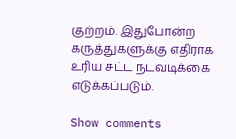குற்றம். இதுபோன்ற கருத்துகளுக்கு எதிராக உரிய சட்ட நடவடிக்கை எடுக்கப்படும்.

Show comments